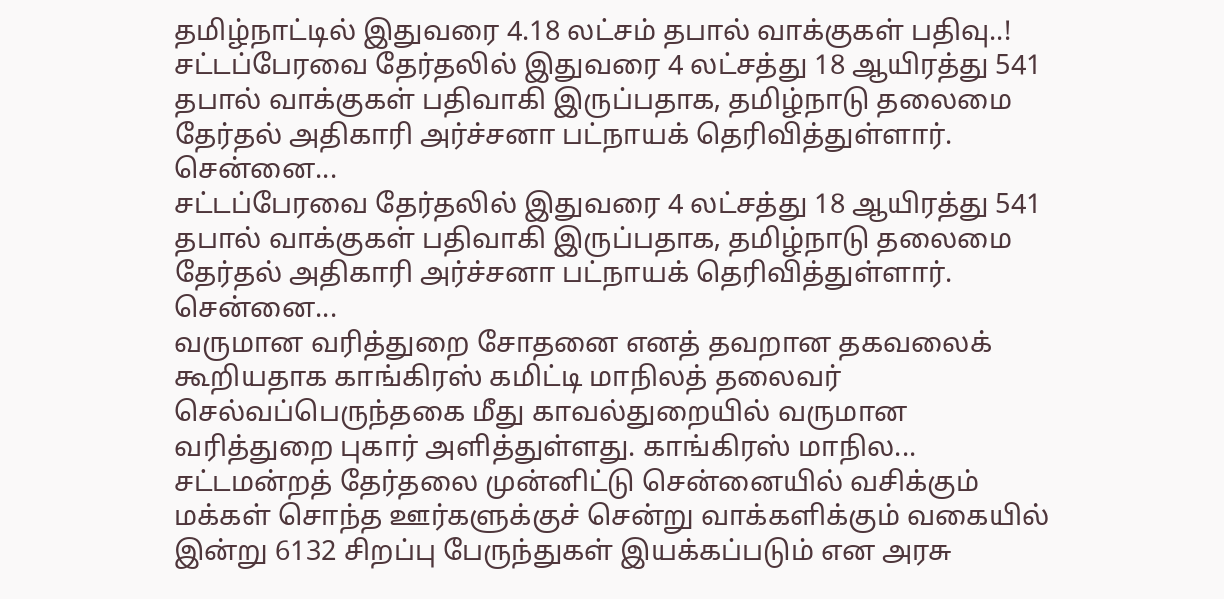தமிழ்நாட்டில் இதுவரை 4.18 லட்சம் தபால் வாக்குகள் பதிவு..!
சட்டப்பேரவை தேர்தலில் இதுவரை 4 லட்சத்து 18 ஆயிரத்து 541 தபால் வாக்குகள் பதிவாகி இருப்பதாக, தமிழ்நாடு தலைமை தேர்தல் அதிகாரி அர்ச்சனா பட்நாயக் தெரிவித்துள்ளார். சென்னை...
சட்டப்பேரவை தேர்தலில் இதுவரை 4 லட்சத்து 18 ஆயிரத்து 541 தபால் வாக்குகள் பதிவாகி இருப்பதாக, தமிழ்நாடு தலைமை தேர்தல் அதிகாரி அர்ச்சனா பட்நாயக் தெரிவித்துள்ளார். சென்னை...
வருமான வரித்துறை சோதனை எனத் தவறான தகவலைக் கூறியதாக காங்கிரஸ் கமிட்டி மாநிலத் தலைவர் செல்வப்பெருந்தகை மீது காவல்துறையில் வருமான வரித்துறை புகார் அளித்துள்ளது. காங்கிரஸ் மாநில...
சட்டமன்றத் தேர்தலை முன்னிட்டு சென்னையில் வசிக்கும் மக்கள் சொந்த ஊர்களுக்குச் சென்று வாக்களிக்கும் வகையில் இன்று 6132 சிறப்பு பேருந்துகள் இயக்கப்படும் என அரசு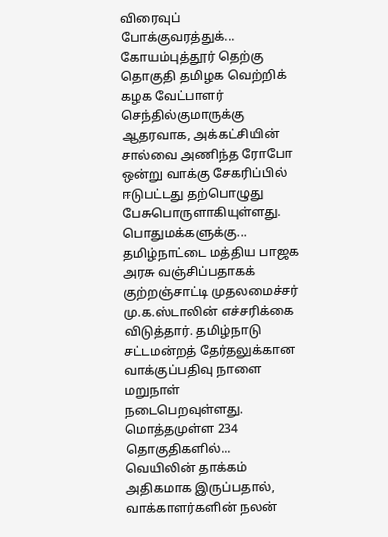விரைவுப் போக்குவரத்துக்...
கோயம்புத்தூர் தெற்கு தொகுதி தமிழக வெற்றிக் கழக வேட்பாளர் செந்தில்குமாருக்கு ஆதரவாக, அக்கட்சியின் சால்வை அணிந்த ரோபோ ஒன்று வாக்கு சேகரிப்பில் ஈடுபட்டது தற்பொழுது பேசுபொருளாகியுள்ளது. பொதுமக்களுக்கு...
தமிழ்நாட்டை மத்திய பாஜக அரசு வஞ்சிப்பதாகக் குற்றஞ்சாட்டி முதலமைச்சர் மு.க.ஸ்டாலின் எச்சரிக்கை விடுத்தார். தமிழ்நாடு சட்டமன்றத் தேர்தலுக்கான வாக்குப்பதிவு நாளை மறுநாள் நடைபெறவுள்ளது. மொத்தமுள்ள 234 தொகுதிகளில்...
வெயிலின் தாக்கம் அதிகமாக இருப்பதால், வாக்காளர்களின் நலன்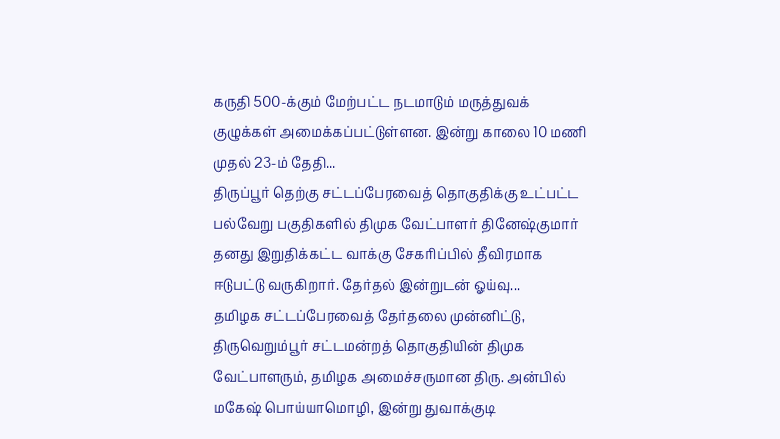கருதி 500-க்கும் மேற்பட்ட நடமாடும் மருத்துவக் குழுக்கள் அமைக்கப்பட்டுள்ளன. இன்று காலை 10 மணி முதல் 23-ம் தேதி...
திருப்பூர் தெற்கு சட்டப்பேரவைத் தொகுதிக்கு உட்பட்ட பல்வேறு பகுதிகளில் திமுக வேட்பாளர் தினேஷ்குமார் தனது இறுதிக்கட்ட வாக்கு சேகரிப்பில் தீவிரமாக ஈடுபட்டு வருகிறார். தேர்தல் இன்றுடன் ஓய்வு...
தமிழக சட்டப்பேரவைத் தேர்தலை முன்னிட்டு, திருவெறும்பூர் சட்டமன்றத் தொகுதியின் திமுக வேட்பாளரும், தமிழக அமைச்சருமான திரு. அன்பில் மகேஷ் பொய்யாமொழி, இன்று துவாக்குடி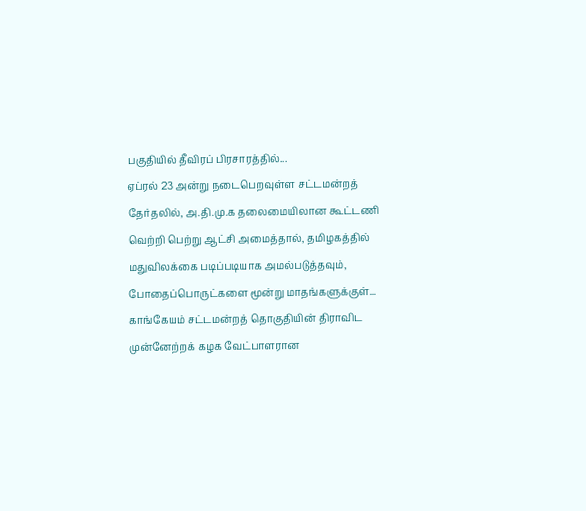பகுதியில் தீவிரப் பிரசாரத்தில்...
ஏப்ரல் 23 அன்று நடைபெறவுள்ள சட்டமன்றத் தேர்தலில், அ.தி.மு.க தலைமையிலான கூட்டணி வெற்றி பெற்று ஆட்சி அமைத்தால், தமிழகத்தில் மதுவிலக்கை படிப்படியாக அமல்படுத்தவும், போதைப்பொருட்களை மூன்று மாதங்களுக்குள்...
காங்கேயம் சட்டமன்றத் தொகுதியின் திராவிட முன்னேற்றக் கழக வேட்பாளரான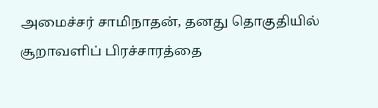அமைச்சர் சாமிநாதன், தனது தொகுதியில் சூறாவளிப் பிரச்சாரத்தை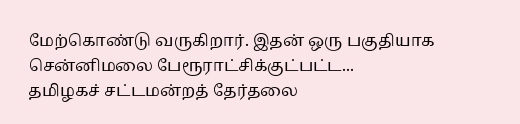மேற்கொண்டு வருகிறார். இதன் ஒரு பகுதியாக சென்னிமலை பேரூராட்சிக்குட்பட்ட...
தமிழகச் சட்டமன்றத் தேர்தலை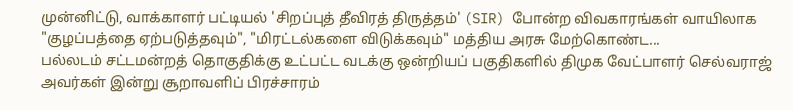முன்னிட்டு, வாக்காளர் பட்டியல் 'சிறப்புத் தீவிரத் திருத்தம்' (SIR) போன்ற விவகாரங்கள் வாயிலாக "குழப்பத்தை ஏற்படுத்தவும்", "மிரட்டல்களை விடுக்கவும்" மத்திய அரசு மேற்கொண்ட...
பல்லடம் சட்டமன்றத் தொகுதிக்கு உட்பட்ட வடக்கு ஒன்றியப் பகுதிகளில் திமுக வேட்பாளர் செல்வராஜ் அவர்கள் இன்று சூறாவளிப் பிரச்சாரம்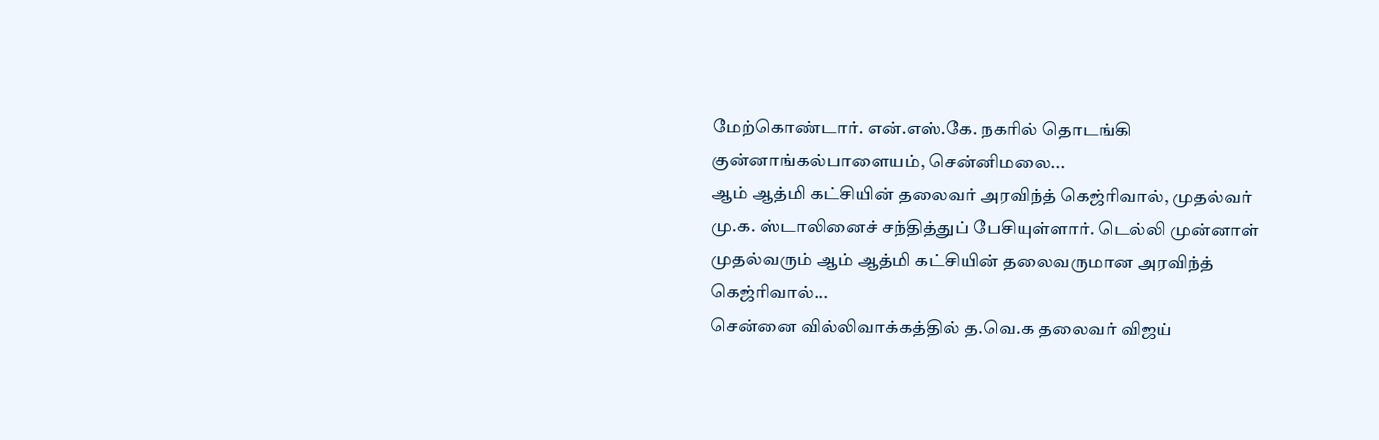மேற்கொண்டார். என்.எஸ்.கே. நகரில் தொடங்கி குன்னாங்கல்பாளையம், சென்னிமலை...
ஆம் ஆத்மி கட்சியின் தலைவர் அரவிந்த் கெஜ்ரிவால், முதல்வர் மு.க. ஸ்டாலினைச் சந்தித்துப் பேசியுள்ளார். டெல்லி முன்னாள் முதல்வரும் ஆம் ஆத்மி கட்சியின் தலைவருமான அரவிந்த் கெஜ்ரிவால்...
சென்னை வில்லிவாக்கத்தில் த.வெ.க தலைவர் விஜய்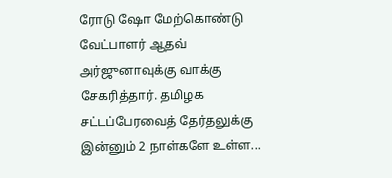ரோடு ஷோ மேற்கொண்டு வேட்பாளர் ஆதவ் அர்ஜுனாவுக்கு வாக்கு சேகரித்தார். தமிழக சட்டப்பேரவைத் தேர்தலுக்கு இன்னும் 2 நாள்களே உள்ள...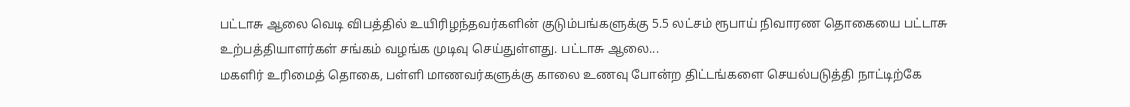பட்டாசு ஆலை வெடி விபத்தில் உயிரிழந்தவர்களின் குடும்பங்களுக்கு 5.5 லட்சம் ரூபாய் நிவாரண தொகையை பட்டாசு உற்பத்தியாளர்கள் சங்கம் வழங்க முடிவு செய்துள்ளது. பட்டாசு ஆலை...
மகளிர் உரிமைத் தொகை, பள்ளி மாணவர்களுக்கு காலை உணவு போன்ற திட்டங்களை செயல்படுத்தி நாட்டிற்கே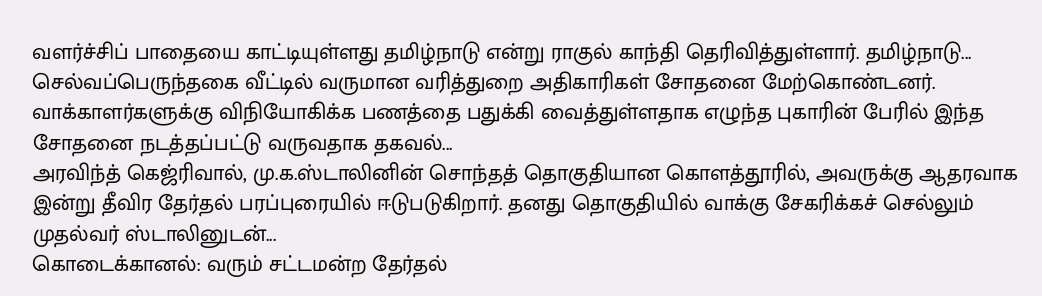வளர்ச்சிப் பாதையை காட்டியுள்ளது தமிழ்நாடு என்று ராகுல் காந்தி தெரிவித்துள்ளார். தமிழ்நாடு...
செல்வப்பெருந்தகை வீட்டில் வருமான வரித்துறை அதிகாரிகள் சோதனை மேற்கொண்டனர். வாக்காளர்களுக்கு விநியோகிக்க பணத்தை பதுக்கி வைத்துள்ளதாக எழுந்த புகாரின் பேரில் இந்த சோதனை நடத்தப்பட்டு வருவதாக தகவல்...
அரவிந்த் கெஜ்ரிவால், மு.க.ஸ்டாலினின் சொந்தத் தொகுதியான கொளத்தூரில், அவருக்கு ஆதரவாக இன்று தீவிர தேர்தல் பரப்புரையில் ஈடுபடுகிறார். தனது தொகுதியில் வாக்கு சேகரிக்கச் செல்லும் முதல்வர் ஸ்டாலினுடன்...
கொடைக்கானல்: வரும் சட்டமன்ற தேர்தல்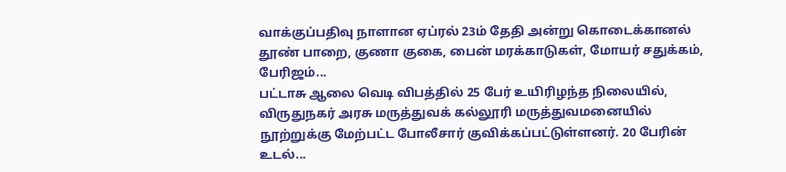வாக்குப்பதிவு நாளான ஏப்ரல் 23ம் தேதி அன்று கொடைக்கானல் தூண் பாறை, குணா குகை, பைன் மரக்காடுகள், மோயர் சதுக்கம், பேரிஜம்...
பட்டாசு ஆலை வெடி விபத்தில் 25 பேர் உயிரிழந்த நிலையில், விருதுநகர் அரசு மருத்துவக் கல்லூரி மருத்துவமனையில் நூற்றுக்கு மேற்பட்ட போலீசார் குவிக்கப்பட்டுள்ளனர். 20 பேரின் உடல்...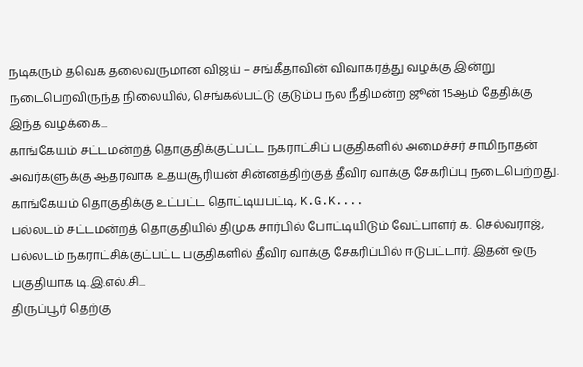நடிகரும் தவெக தலைவருமான விஜய் – சங்கீதாவின் விவாகரத்து வழக்கு இன்று நடைபெறவிருந்த நிலையில், செங்கல்பட்டு குடும்ப நல நீதிமன்ற ஜூன் 15ஆம் தேதிக்கு இந்த வழக்கை...
காங்கேயம் சட்டமன்றத் தொகுதிக்குட்பட்ட நகராட்சிப் பகுதிகளில் அமைச்சர் சாமிநாதன் அவர்களுக்கு ஆதரவாக உதயசூரியன் சின்னத்திற்குத் தீவிர வாக்கு சேகரிப்பு நடைபெற்றது. காங்கேயம் தொகுதிக்கு உட்பட்ட தொட்டியபட்டி, K.G.K....
பல்லடம் சட்டமன்றத் தொகுதியில் திமுக சார்பில் போட்டியிடும் வேட்பாளர் க. செல்வராஜ், பல்லடம் நகராட்சிக்குட்பட்ட பகுதிகளில் தீவிர வாக்கு சேகரிப்பில் ஈடுபட்டார். இதன் ஒரு பகுதியாக டி.இ.எல்.சி...
திருப்பூர் தெற்கு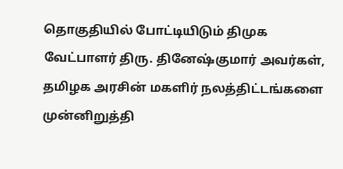தொகுதியில் போட்டியிடும் திமுக வேட்பாளர் திரு. தினேஷ்குமார் அவர்கள், தமிழக அரசின் மகளிர் நலத்திட்டங்களை முன்னிறுத்தி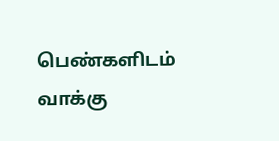பெண்களிடம் வாக்கு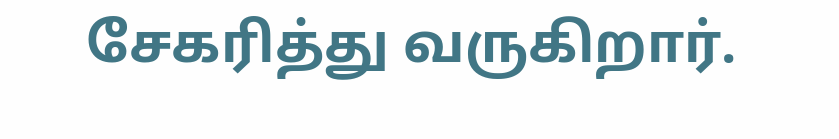சேகரித்து வருகிறார்.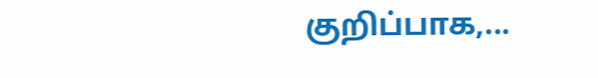குறிப்பாக,...